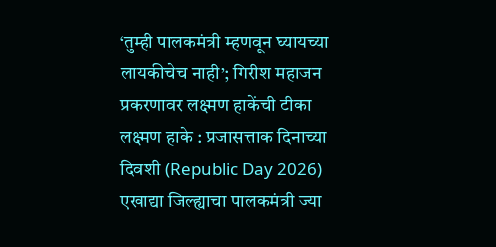‘तुम्ही पालकमंत्री म्हणवून घ्यायच्या लायकीचेच नाही’; गिरीश महाजन प्रकरणावर लक्ष्मण हाकेंची टीका
लक्ष्मण हाके : प्रजासत्ताक दिनाच्या दिवशी (Republic Day 2026) एखाद्या जिल्ह्याचा पालकमंत्री ज्या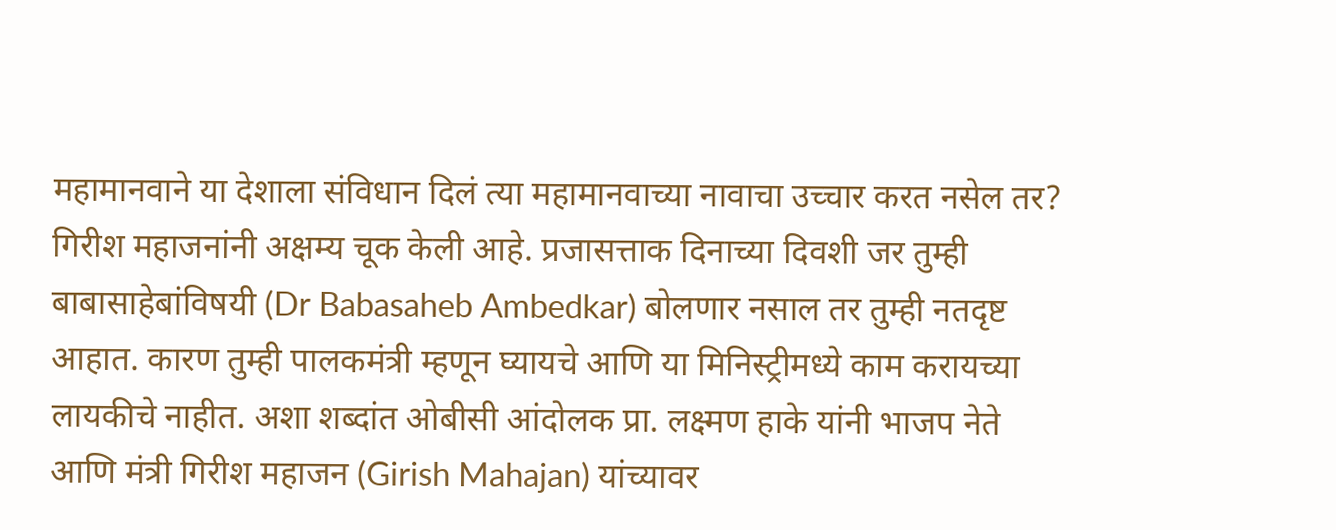महामानवाने या देशाला संविधान दिलं त्या महामानवाच्या नावाचा उच्चार करत नसेल तर? गिरीश महाजनांनी अक्षम्य चूक केली आहे. प्रजासत्ताक दिनाच्या दिवशी जर तुम्ही बाबासाहेबांविषयी (Dr Babasaheb Ambedkar) बोलणार नसाल तर तुम्ही नतदृष्ट आहात. कारण तुम्ही पालकमंत्री म्हणून घ्यायचे आणि या मिनिस्ट्रीमध्ये काम करायच्या लायकीचे नाहीत. अशा शब्दांत ओबीसी आंदोलक प्रा. लक्ष्मण हाके यांनी भाजप नेते आणि मंत्री गिरीश महाजन (Girish Mahajan) यांच्यावर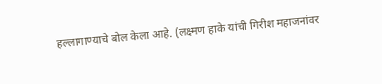हल्लागाण्याचे बोल केला आहे. (लक्ष्मण हाके यांची गिरीश महाजनांवर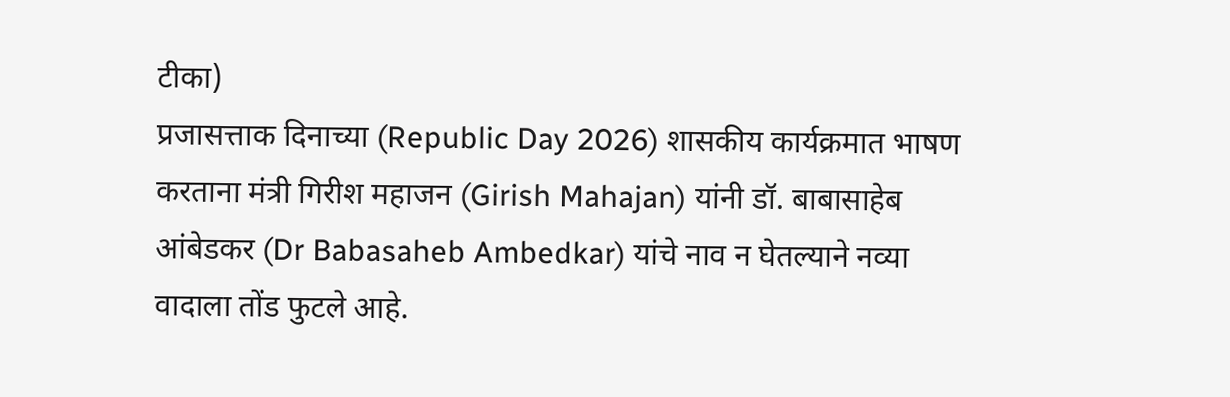टीका)
प्रजासत्ताक दिनाच्या (Republic Day 2026) शासकीय कार्यक्रमात भाषण करताना मंत्री गिरीश महाजन (Girish Mahajan) यांनी डॉ. बाबासाहेब आंबेडकर (Dr Babasaheb Ambedkar) यांचे नाव न घेतल्याने नव्या वादाला तोंड फुटले आहे.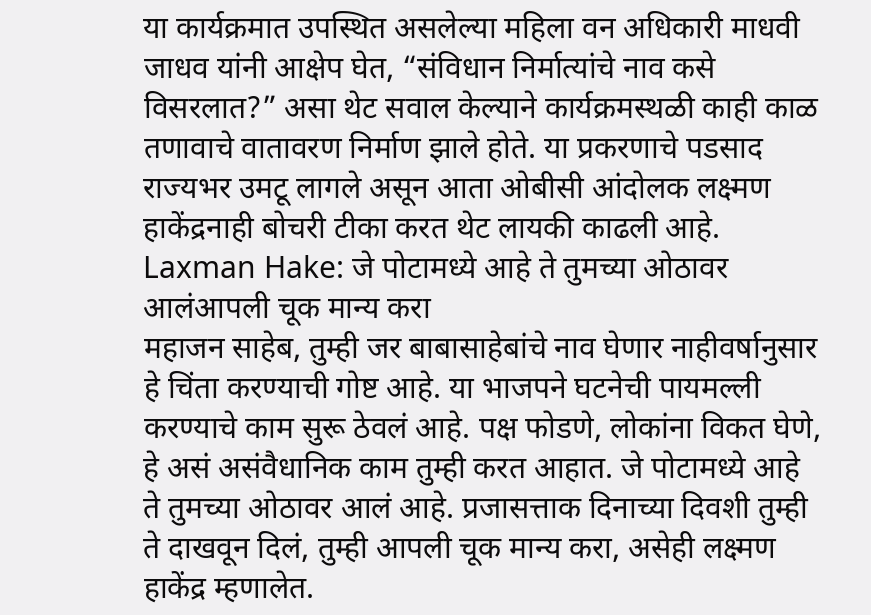या कार्यक्रमात उपस्थित असलेल्या महिला वन अधिकारी माधवी जाधव यांनी आक्षेप घेत, “संविधान निर्मात्यांचे नाव कसे विसरलात?” असा थेट सवाल केल्याने कार्यक्रमस्थळी काही काळ तणावाचे वातावरण निर्माण झाले होते. या प्रकरणाचे पडसाद राज्यभर उमटू लागले असून आता ओबीसी आंदोलक लक्ष्मण हाकेंद्रनाही बोचरी टीका करत थेट लायकी काढली आहे.
Laxman Hake: जे पोटामध्ये आहे ते तुमच्या ओठावर आलंआपली चूक मान्य करा
महाजन साहेब, तुम्ही जर बाबासाहेबांचे नाव घेणार नाहीवर्षानुसार हे चिंता करण्याची गोष्ट आहे. या भाजपने घटनेची पायमल्ली करण्याचे काम सुरू ठेवलं आहे. पक्ष फोडणे, लोकांना विकत घेणे, हे असं असंवैधानिक काम तुम्ही करत आहात. जे पोटामध्ये आहे ते तुमच्या ओठावर आलं आहे. प्रजासत्ताक दिनाच्या दिवशी तुम्ही ते दाखवून दिलं, तुम्ही आपली चूक मान्य करा, असेही लक्ष्मण हाकेंद्र म्हणालेत.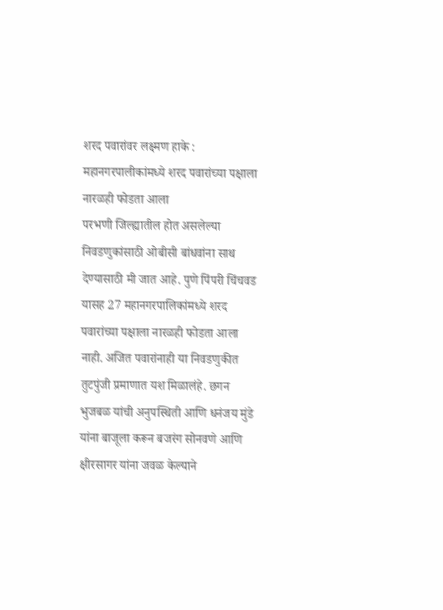शरद पवारांवर लक्ष्मण हाके : महानगरपालीकांमध्ये शरद पवारांच्या पक्षाला नारळही फोडता आला
परभणी जिल्ह्यातील होत असलेल्या निवडणुकांसाठी ओबीसी बांधवांना साथ देण्यासाठी मी जात आहे. पुणे पिंपरी चिंचवड यासह 27 महानगरपालिकांमध्ये शरद पवारांच्या पक्षाला नारळही फोडता आला नाही. अजित पवारांनाही या निवडणुकीत तुटपुंजी प्रमाणात यश मिळालंहे. छगन भुजबळ यांची अनुपस्थिती आणि धनंजय मुंडे यांना बाजूला करून बजरंग सोनवणे आणि क्षीरसागर यांना जवळ केल्याने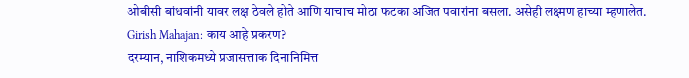ओबीसी बांधवांनी यावर लक्ष ठेवले होते आणि याचाच मोठा फटका अजित पवारांना बसला. असेही लक्ष्मण हाच्या म्हणालेत.
Girish Mahajan: काय आहे प्रकरण?
दरम्यान, नाशिकमध्ये प्रजासत्ताक दिनानिमित्त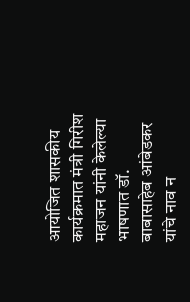आयोजित शासकीय कार्यक्रमात मंत्री गिरीश महाजन यांनी केलेल्या भाषणात डॉ. बाबासाहेब आंबेडकर यांचे नाव न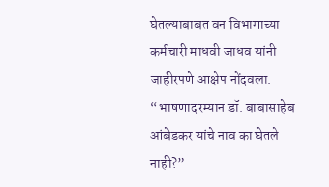घेतल्याबाबत वन विभागाच्या कर्मचारी माधवी जाधव यांनी जाहीरपणे आक्षेप नोंदवला. “भाषणादरम्यान डॉ. बाबासाहेब आंबेडकर यांचे नाव का घेतले नाही?”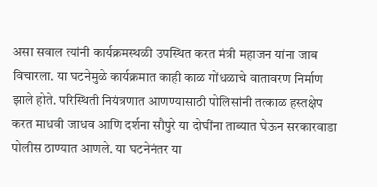असा सवाल त्यांनी कार्यक्रमस्थळी उपस्थित करत मंत्री महाजन यांना जाब विचारला. या घटनेमुळे कार्यक्रमात काही काळ गोंधळाचे वातावरण निर्माण झाले होते. परिस्थिती नियंत्रणात आणण्यासाठी पोलिसांनी तत्काळ हस्तक्षेप करत माधवी जाधव आणि दर्शना सौपुरे या दोघींना ताब्यात घेऊन सरकारवाडा पोलीस ठाण्यात आणले. या घटनेनंतर या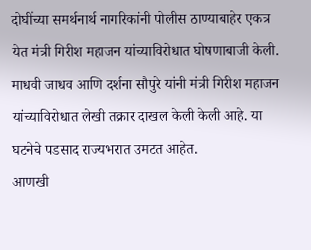दोघींच्या समर्थनार्थ नागरिकांनी पोलीस ठाण्याबाहेर एकत्र येत मंत्री गिरीश महाजन यांच्याविरोधात घोषणाबाजी केली. माधवी जाधव आणि दर्शना सौपुरे यांनी मंत्री गिरीश महाजन यांच्याविरोधात लेखी तक्रार दाखल केली केली आहे. या घटनेचे पडसाद राज्यभरात उमटत आहेत.
आणखी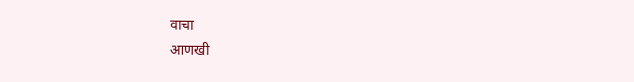वाचा
आणखी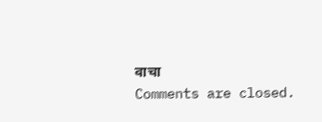वाचा
Comments are closed.